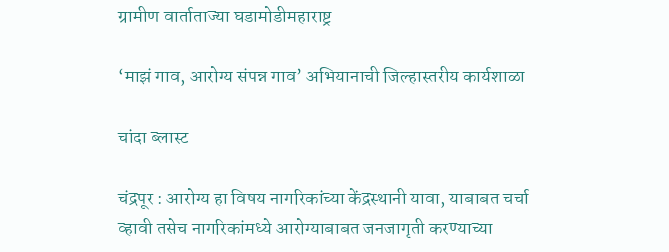ग्रामीण वार्ताताज्या घडामोडीमहाराष्ट्र

‘माझं गाव, आरोग्य संपन्न गाव’ अभियानाची जिल्हास्तरीय कार्यशाळा

चांदा ब्लास्ट

चंद्रपूर : आरोग्य हा विषय नागरिकांच्या केंद्रस्थानी यावा, याबाबत चर्चा व्हावी तसेच नागरिकांमध्ये आरोग्याबाबत जनजागृती करण्याच्या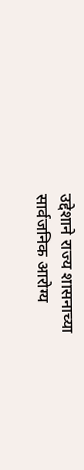उद्देशाने राज्य शासनाच्या सार्वजनिक आरोग्य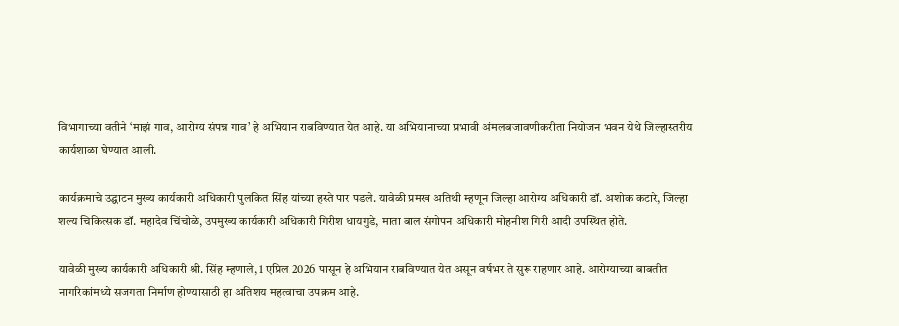विभागाच्या वतीने ‘माझं गाव, आरोग्य संपन्न गाव’ हे अभियान राबविण्यात येत आहे. या अभियानाच्या प्रभावी अंमलबजावणीकरीता नियोजन भवन येथे जिल्हास्तरीय कार्यशाळा घेण्यात आली.

कार्यक्रमाचे उद्घाटन मुख्य कार्यकारी अधिकारी पुलकित सिंह यांच्या हस्ते पार पडले. यावेळी प्रमख अतिथी म्हणून जिल्हा आरोग्य अधिकारी डॉ. अशोक कटारे, जिल्हा शल्य चिकित्सक डॉ. महादेव चिंचोळे, उपमुख्य कार्यकारी अधिकारी गिरीश धायगुडे, माता बाल संगोपन अधिकारी मोहनीश गिरी आदी उपस्थित होते.

यावेळी मुख्य कार्यकारी अधिकारी श्री. सिंह म्हणाले, 1 एप्रिल 2026 पासून हे अभियान राबविण्यात येत असून वर्षभर ते सुरू राहणार आहे. आरोग्याच्या बाबतीत नागरिकांमध्ये सजगता निर्माण होण्यासाठी हा अतिशय महत्वाचा उपक्रम आहे.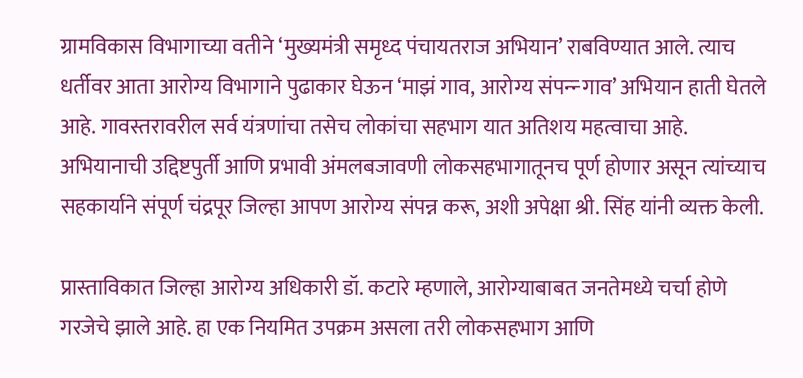ग्रामविकास विभागाच्या वतीने ‘मुख्यमंत्री समृध्द पंचायतराज अभियान’ राबविण्यात आले. त्याच धर्तीवर आता आरोग्य विभागाने पुढाकार घेऊन ‘माझं गाव, आरोग्य संपन्न्‍ गाव’ अभियान हाती घेतले आहे. गावस्तरावरील सर्व यंत्रणांचा तसेच लोकांचा सहभाग यात अतिशय महत्वाचा आहे. अभियानाची उद्दिष्टपुर्ती आणि प्रभावी अंमलबजावणी लोकसहभागातूनच पूर्ण होणार असून त्यांच्याच सहकार्याने संपूर्ण चंद्रपूर जिल्हा आपण आरोग्य संपन्न करू, अशी अपेक्षा श्री. सिंह यांनी व्यक्त केली.

प्रास्ताविकात जिल्हा आरोग्य अधिकारी डॉ. कटारे म्हणाले, आरोग्याबाबत जनतेमध्ये चर्चा होणे गरजेचे झाले आहे. हा एक नियमित उपक्रम असला तरी लोकसहभाग आणि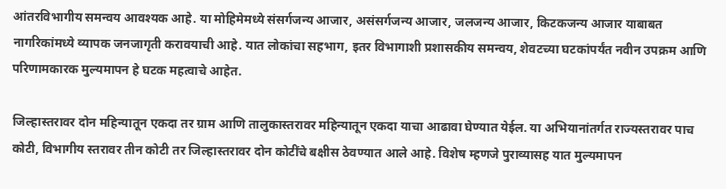आंतरविभागीय समन्वय आवश्यक आहे. या मोहिमेमध्ये संसर्गजन्य आजार, असंसर्गजन्य आजार, जलजन्य आजार, किटकजन्य आजार याबाबत नागरिकांमध्ये व्यापक जनजागृती करावयाची आहे. यात लोकांचा सहभाग, इतर विभागाशी प्रशासकीय समन्वय, शेवटच्या घटकांपर्यंत नवीन उपक्रम आणि परिणामकारक मुल्यमापन हे घटक महत्वाचे आहेत.

जिल्हास्तरावर दोन महिन्यातून एकदा तर ग्राम आणि तालुकास्तरावर महिन्यातून एकदा याचा आढावा घेण्यात येईल. या अभियानांतर्गत राज्यस्तरावर पाच कोटी, विभागीय स्तरावर तीन कोटी तर जिल्हास्तरावर दोन कोटींचे बक्षीस ठेवण्यात आले आहे. विशेष म्हणजे पुराव्यासह यात मुल्यमापन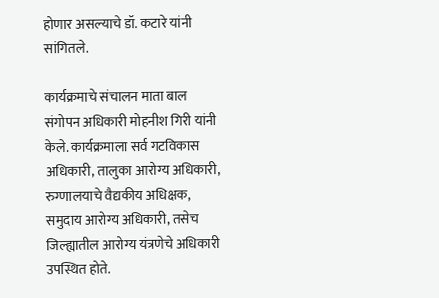होणार असल्याचे डॉ. कटारे यांनी सांगितले.

कार्यक्रमाचे संचालन माता बाल संगोपन अधिकारी मोहनीश गिरी यांनी केले. कार्यक्रमाला सर्व गटविकास अधिकारी, तालुका आरोग्य अधिकारी, रुग्णालयाचे वैद्यकीय अधिक्षक, समुदाय आरोग्य अधिकारी, तसेच जिल्ह्यातील आरोग्य यंत्रणेचे अधिकारी उपस्थित होते.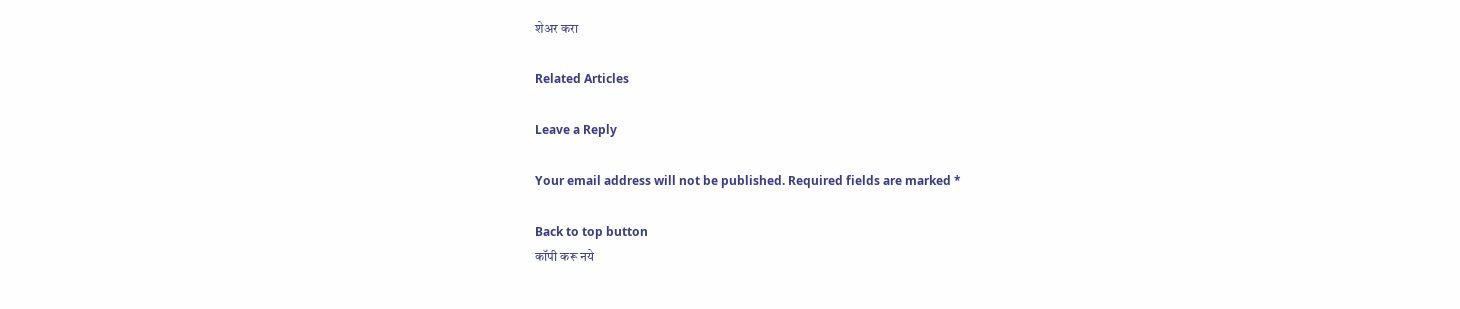शेअर करा

Related Articles

Leave a Reply

Your email address will not be published. Required fields are marked *

Back to top button
कॉपी करू नये